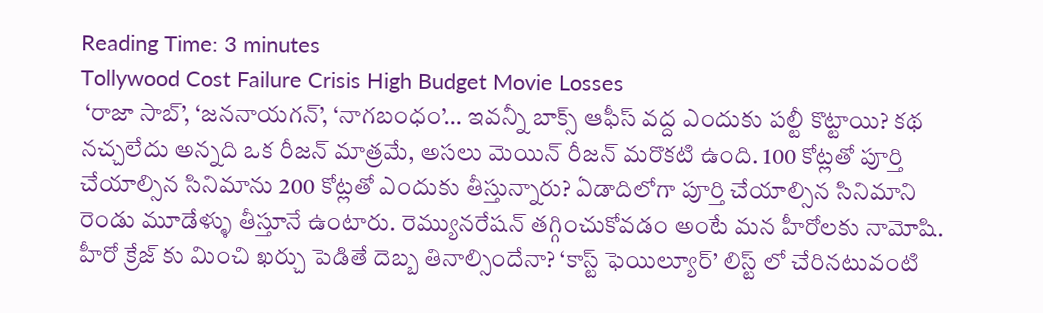Reading Time: 3 minutes
Tollywood Cost Failure Crisis High Budget Movie Losses
 ‘రాజా సాబ్’, ‘జననాయగన్’, ‘నాగబంధం’… ఇవన్నీ బాక్స్ ఆఫీస్ వద్ద ఎందుకు పల్టీ కొట్టాయి? కథ నచ్చలేదు అన్నది ఒక రీజన్ మాత్రమే, అసలు మెయిన్ రీజన్ మరొకటి ఉంది. 100 కోట్లతో పూర్తి చేయాల్సిన సినిమాను 200 కోట్లతో ఎందుకు తీస్తున్నారు? ఏడాదిలోగా పూర్తి చేయాల్సిన సినిమాని రెండు మూడేళ్ళు తీస్తూనే ఉంటారు. రెమ్యునరేషన్ తగ్గించుకోవడం అంటే మన హీరోలకు నామోషి. హీరో క్రేజ్ కు మించి ఖర్చు పెడితే దెబ్బ తినాల్సిందేనా? ‘కాస్ట్ ఫెయిల్యూర్’ లిస్ట్ లో చేరినటువంటి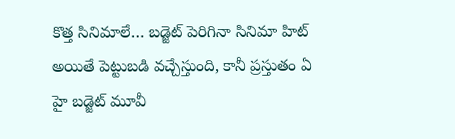కొత్త సినిమాలే… బడ్జెట్ పెరిగినా సినిమా హిట్ అయితే పెట్టుబడి వచ్చేస్తుంది, కానీ ప్రస్తుతం ఏ హై బడ్జెట్ మూవీ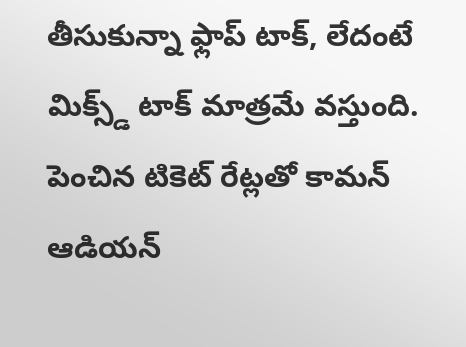తీసుకున్నా ఫ్లాప్ టాక్, లేదంటే మిక్స్డ్ టాక్ మాత్రమే వస్తుంది. పెంచిన టికెట్ రేట్లతో కామన్ ఆడియన్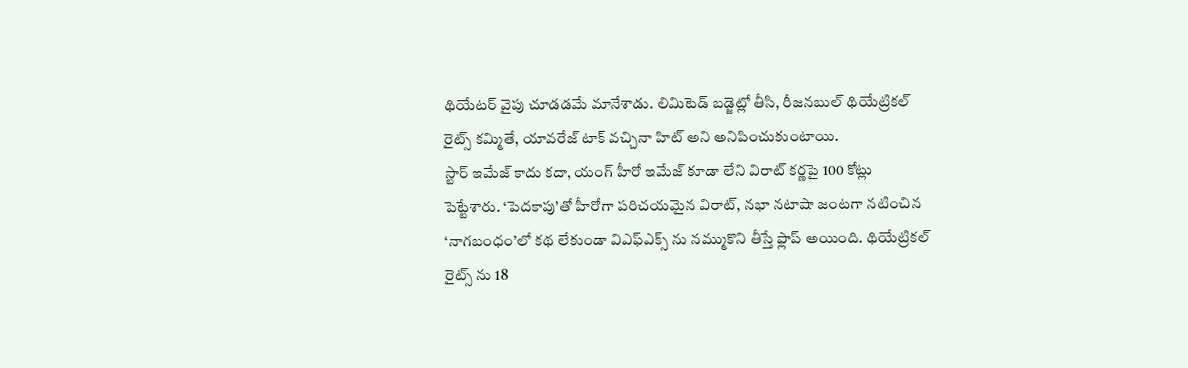థియేటర్ వైపు చూడడమే మానేశాడు. లిమిటెడ్ బడ్జెట్లో తీసి, రీజనబుల్ థియేట్రికల్ రైట్స్ కమ్మితే, యావరేజ్ టాక్ వచ్చినా హిట్ అని అనిపించుకుంటాయి.
స్టార్ ఇమేజ్ కాదు కదా, యంగ్ హీరో ఇమేజ్ కూడా లేని విరాట్ కర్ణపై 100 కోట్లు పెట్టేశారు. ‘పెదకాపు’తో హీరోగా పరిచయమైన విరాట్, నభా నటాషా జంటగా నటించిన ‘నాగబంధం’లో కథ లేకుండా విఎఫ్ఎక్స్ ను నమ్ముకొని తీస్తే ఫ్లాప్ అయింది. థియేట్రికల్ రైట్స్ ను 18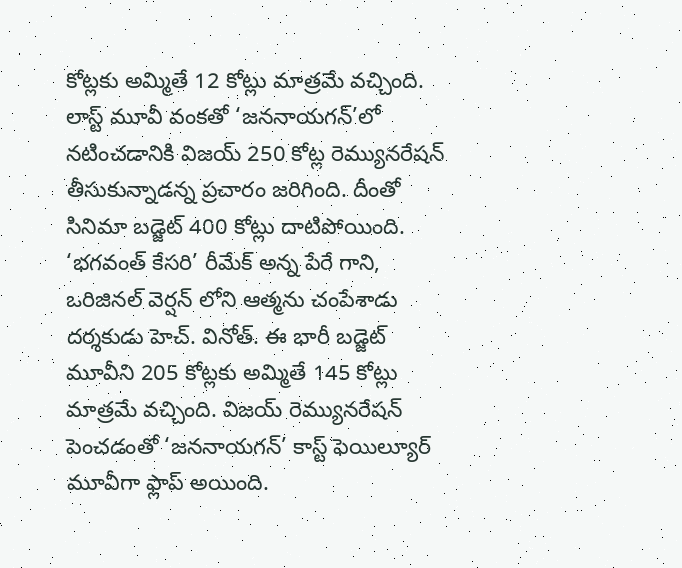కోట్లకు అమ్మితే 12 కోట్లు మాత్రమే వచ్చింది. లాస్ట్ మూవీ వంకతో ‘జననాయగన్’లో నటించడానికి విజయ్ 250 కోట్ల రెమ్యునరేషన్ తీసుకున్నాడన్న ప్రచారం జరిగింది. దీంతో సినిమా బడ్జెట్ 400 కోట్లు దాటిపోయింది. ‘భగవంత్ కేసరి’ రీమేక్ అన్న పేరే గాని, ఒరిజినల్ వెర్షన్ లోని ఆత్మను చంపేశాడు దర్శకుడు హెచ్. వినోత్. ఈ భారీ బడ్జెట్ మూవీని 205 కోట్లకు అమ్మితే 145 కోట్లు మాత్రమే వచ్చింది. విజయ్ రెమ్యునరేషన్ పెంచడంతో ‘జననాయగన్’ కాస్ట్ ఫెయిల్యూర్ మూవీగా ఫ్లాప్ అయింది.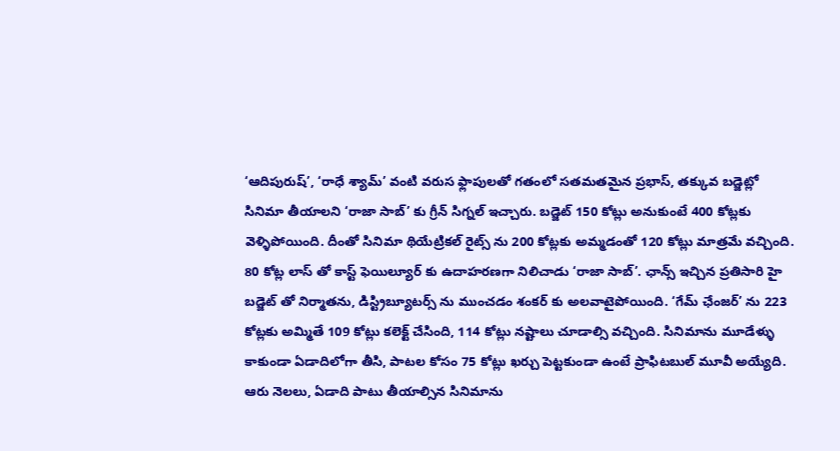‘ఆదిపురుష్’, ‘రాధే శ్యామ్’ వంటి వరుస ఫ్లాపులతో గతంలో సతమతమైన ప్రభాస్, తక్కువ బడ్జెట్లో సినిమా తీయాలని ‘రాజా సాబ్’ కు గ్రీన్ సిగ్నల్ ఇచ్చారు. బడ్జెట్ 150 కోట్లు అనుకుంటే 400 కోట్లకు వెళ్ళిపోయింది. దీంతో సినిమా థియేట్రికల్ రైట్స్ ను 200 కోట్లకు అమ్మడంతో 120 కోట్లు మాత్రమే వచ్చింది. 80 కోట్ల లాస్ తో కాస్ట్ ఫెయిల్యూర్ కు ఉదాహరణగా నిలిచాడు ‘రాజా సాబ్’. ఛాన్స్ ఇచ్చిన ప్రతిసారి హై బడ్జెట్ తో నిర్మాతను, డిస్ట్రిబ్యూటర్స్ ను ముంచడం శంకర్ కు అలవాటైపోయింది. ‘గేమ్ ఛేంజర్’ ను 223 కోట్లకు అమ్మితే 109 కోట్లు కలెక్ట్ చేసింది, 114 కోట్లు నష్టాలు చూడాల్సి వచ్చింది. సినిమాను మూడేళ్ళు కాకుండా ఏడాదిలోగా తీసి, పాటల కోసం 75 కోట్లు ఖర్చు పెట్టకుండా ఉంటే ప్రాఫిటబుల్ మూవీ అయ్యేది.
ఆరు నెలలు, ఏడాది పాటు తీయాల్సిన సినిమాను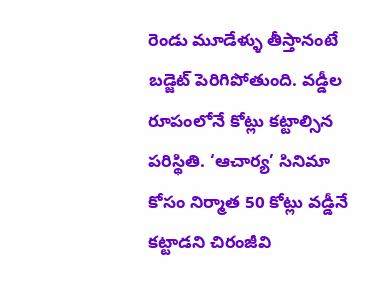రెండు మూడేళ్ళు తీస్తానంటే బడ్జెట్ పెరిగిపోతుంది. వడ్డీల రూపంలోనే కోట్లు కట్టాల్సిన పరిస్థితి. ‘ఆచార్య’ సినిమా కోసం నిర్మాత 50 కోట్లు వడ్డీనే కట్టాడని చిరంజీవి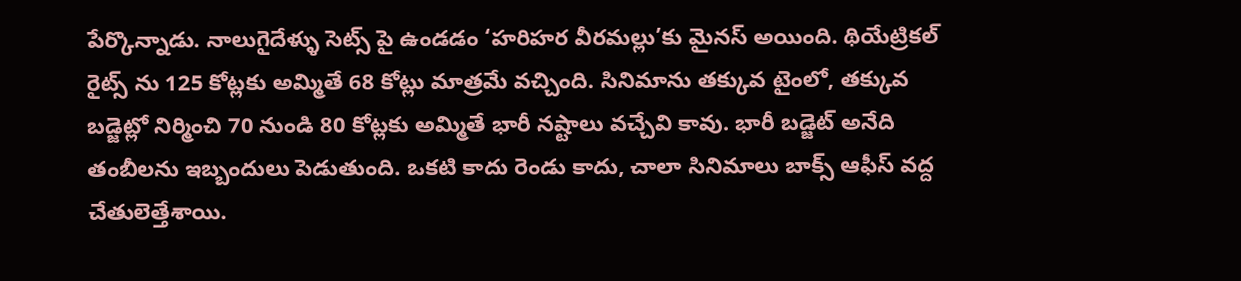పేర్కొన్నాడు. నాలుగైదేళ్ళు సెట్స్ పై ఉండడం ‘హరిహర వీరమల్లు’కు మైనస్ అయింది. థియేట్రికల్ రైట్స్ ను 125 కోట్లకు అమ్మితే 68 కోట్లు మాత్రమే వచ్చింది. సినిమాను తక్కువ టైంలో, తక్కువ బడ్జెట్లో నిర్మించి 70 నుండి 80 కోట్లకు అమ్మితే భారీ నష్టాలు వచ్చేవి కావు. భారీ బడ్జెట్ అనేది తంబీలను ఇబ్బందులు పెడుతుంది. ఒకటి కాదు రెండు కాదు, చాలా సినిమాలు బాక్స్ ఆఫీస్ వద్ద చేతులెత్తేశాయి.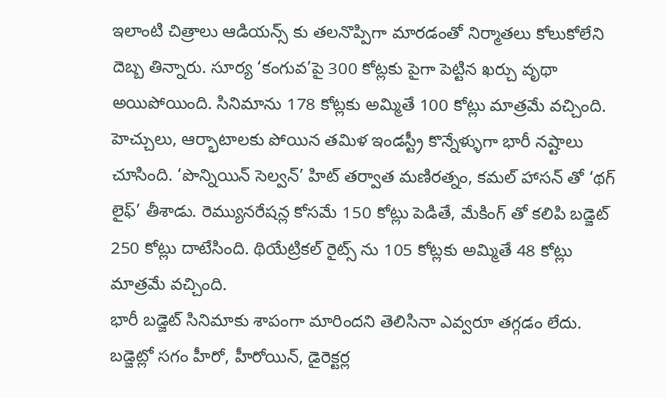ఇలాంటి చిత్రాలు ఆడియన్స్ కు తలనొప్పిగా మారడంతో నిర్మాతలు కోలుకోలేని దెబ్బ తిన్నారు. సూర్య ‘కంగువ’పై 300 కోట్లకు పైగా పెట్టిన ఖర్చు వృథా అయిపోయింది. సినిమాను 178 కోట్లకు అమ్మితే 100 కోట్లు మాత్రమే వచ్చింది. హెచ్చులు, ఆర్భాటాలకు పోయిన తమిళ ఇండస్ట్రీ కొన్నేళ్ళుగా భారీ నష్టాలు చూసింది. ‘పొన్నియిన్ సెల్వన్’ హిట్ తర్వాత మణిరత్నం, కమల్ హాసన్ తో ‘థగ్ లైఫ్’ తీశాడు. రెమ్యునరేషన్ల కోసమే 150 కోట్లు పెడితే, మేకింగ్ తో కలిపి బడ్జెట్ 250 కోట్లు దాటేసింది. థియేట్రికల్ రైట్స్ ను 105 కోట్లకు అమ్మితే 48 కోట్లు మాత్రమే వచ్చింది.
భారీ బడ్జెట్ సినిమాకు శాపంగా మారిందని తెలిసినా ఎవ్వరూ తగ్గడం లేదు. బడ్జెట్లో సగం హీరో, హీరోయిన్, డైరెక్టర్ల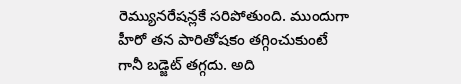రెమ్యునరేషన్లకే సరిపోతుంది. ముందుగా హీరో తన పారితోషకం తగ్గించుకుంటే గానీ బడ్జెట్ తగ్గదు. అది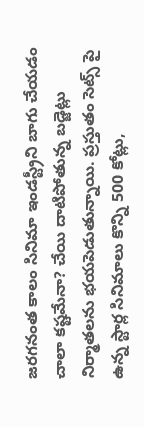జరగనంత కాలం సినిమా ఇండస్ట్రీని బాగు చేయడం చాలా కష్టమేనా? చేయి దాటిపోతున్న బడ్జెట్లు నిర్మాతలను భయపెడుతున్నాయి. ప్రస్తుతం సెట్స్ పై ఉన్న స్టార్ల సినిమాలు కొన్ని 500 కోట్లు,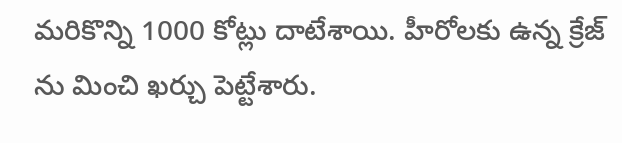మరికొన్ని 1000 కోట్లు దాటేశాయి. హీరోలకు ఉన్న క్రేజ్ ను మించి ఖర్చు పెట్టేశారు.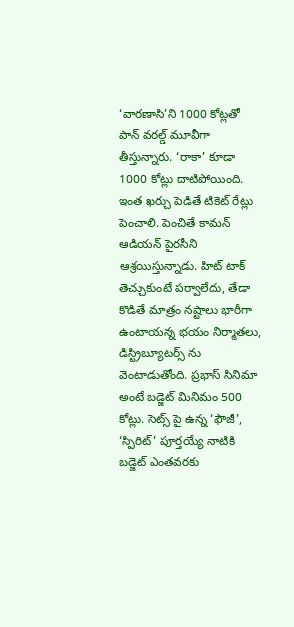‘వారణాసి’ని 1000 కోట్లతో పాన్ వరల్డ్ మూవీగా తీస్తున్నారు. ‘రాకా’ కూడా 1000 కోట్లు దాటిపోయింది. ఇంత ఖర్చు పెడితే టికెట్ రేట్లు పెంచాలి. పెంచితే కామన్ ఆడియన్ పైరసీని ఆశ్రయిస్తున్నాడు. హిట్ టాక్ తెచ్చుకుంటే పర్వాలేదు, తేడా కొడితే మాత్రం నష్టాలు భారీగా ఉంటాయన్న భయం నిర్మాతలు, డిస్ట్రిబ్యూటర్స్ ను వెంటాడుతోంది. ప్రభాస్ సినిమా అంటే బడ్జెట్ మినిమం 500 కోట్లు. సెట్స్ పై ఉన్న ‘ఫౌజీ’, ‘స్పిరిట్’ పూర్తయ్యే నాటికి బడ్జెట్ ఎంతవరకు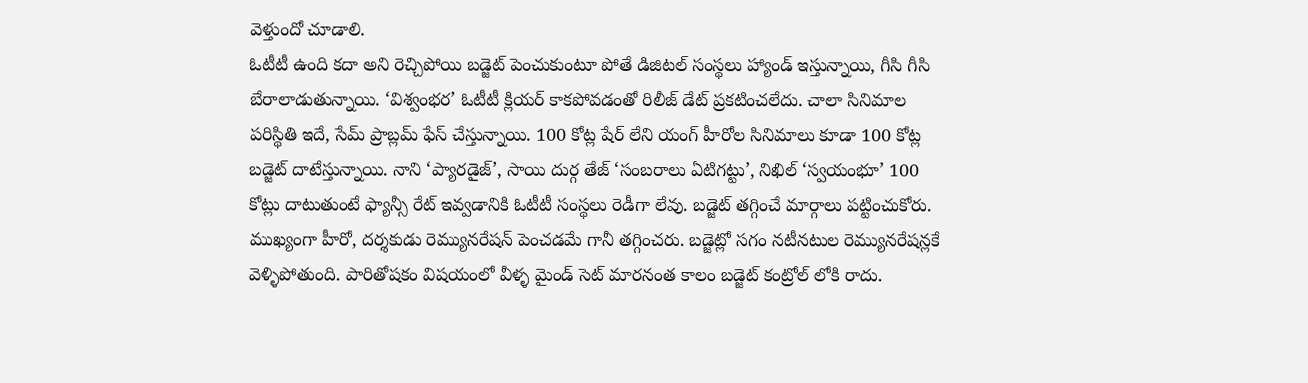వెళ్తుందో చూడాలి.
ఓటీటీ ఉంది కదా అని రెచ్చిపోయి బడ్జెట్ పెంచుకుంటూ పోతే డిజిటల్ సంస్థలు హ్యాండ్ ఇస్తున్నాయి, గీసి గీసి బేరాలాడుతున్నాయి. ‘విశ్వంభర’ ఓటీటీ క్లియర్ కాకపోవడంతో రిలీజ్ డేట్ ప్రకటించలేదు. చాలా సినిమాల పరిస్థితి ఇదే, సేమ్ ప్రాబ్లమ్ ఫేస్ చేస్తున్నాయి. 100 కోట్ల షేర్ లేని యంగ్ హీరోల సినిమాలు కూడా 100 కోట్ల బడ్జెట్ దాటేస్తున్నాయి. నాని ‘ప్యారడైజ్’, సాయి దుర్గ తేజ్ ‘సంబరాలు ఏటిగట్టు’, నిఖిల్ ‘స్వయంభూ’ 100 కోట్లు దాటుతుంటే ఫ్యాన్సీ రేట్ ఇవ్వడానికి ఓటీటీ సంస్థలు రెడీగా లేవు. బడ్జెట్ తగ్గించే మార్గాలు పట్టించుకోరు. ముఖ్యంగా హీరో, దర్శకుడు రెమ్యునరేషన్ పెంచడమే గానీ తగ్గించరు. బడ్జెట్లో సగం నటీనటుల రెమ్యునరేషన్లకే వెళ్ళిపోతుంది. పారితోషకం విషయంలో వీళ్ళ మైండ్ సెట్ మారనంత కాలం బడ్జెట్ కంట్రోల్ లోకి రాదు.